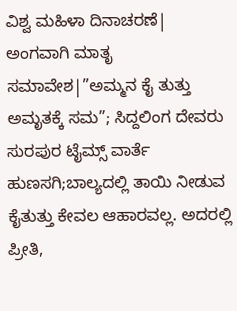ವಿಶ್ವ ಮಹಿಳಾ ದಿನಾಚರಣೆ| ಅಂಗವಾಗಿ ಮಾತೃ ಸಮಾವೇಶ|”ಅಮ್ಮನ ಕೈ ತುತ್ತು ಅಮೃತಕ್ಕೆ ಸಮ”; ಸಿದ್ದಲಿಂಗ ದೇವರು
ಸುರಪುರ ಟೈಮ್ಸ್ ವಾರ್ತೆ
ಹುಣಸಗಿ;ಬಾಲ್ಯದಲ್ಲಿ ತಾಯಿ ನೀಡುವ ಕೈತುತ್ತು ಕೇವಲ ಆಹಾರವಲ್ಲ. ಅದರಲ್ಲಿ ಪ್ರೀತಿ,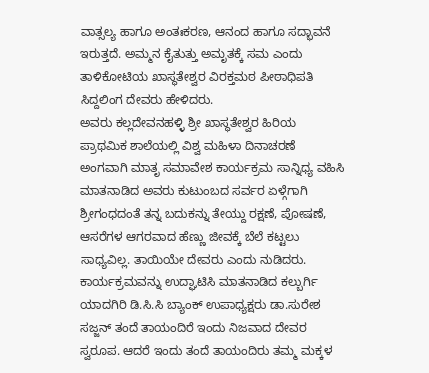ವಾತ್ಸಲ್ಯ ಹಾಗೂ ಅಂತಃಕರಣ, ಆನಂದ ಹಾಗೂ ಸದ್ಭಾವನೆ ಇರುತ್ತದೆ. ಅಮ್ಮನ ಕೈತುತ್ತು ಅಮೃತಕ್ಕೆ ಸಮ ಎಂದು ತಾಳಿಕೋಟಿಯ ಖಾಸ್ಥತೇಶ್ವರ ವಿರಕ್ತಮಠ ಪೀಠಾಧಿಪತಿ ಸಿದ್ದಲಿಂಗ ದೇವರು ಹೇಳಿದರು.
ಅವರು ಕಲ್ಲದೇವನಹಳ್ಳಿ ಶ್ರೀ ಖಾಸ್ಥತೇಶ್ವರ ಹಿರಿಯ ಪ್ರಾಥಮಿಕ ಶಾಲೆಯಲ್ಲಿ ವಿಶ್ವ ಮಹಿಳಾ ದಿನಾಚರಣೆ ಅಂಗವಾಗಿ ಮಾತೃ ಸಮಾವೇಶ ಕಾರ್ಯಕ್ರಮ ಸಾನ್ನಿಧ್ಯ ವಹಿಸಿ ಮಾತನಾಡಿದ ಅವರು ಕುಟುಂಬದ ಸರ್ವರ ಏಳ್ಗೆಗಾಗಿ ಶ್ರೀಗಂಧದಂತೆ ತನ್ನ ಬದುಕನ್ನು ತೇಯ್ದು ರಕ್ಷಣೆ, ಪೋಷಣೆ, ಆಸರೆಗಳ ಆಗರವಾದ ಹೆಣ್ಣು ಜೀವಕ್ಕೆ ಬೆಲೆ ಕಟ್ಟಲು ಸಾಧ್ಯವಿಲ್ಲ. ತಾಯಿಯೇ ದೇವರು ಎಂದು ನುಡಿದರು. ಕಾರ್ಯಕ್ರಮವನ್ನು ಉದ್ಘಾಟಿಸಿ ಮಾತನಾಡಿದ ಕಲ್ಬುರ್ಗಿ ಯಾದಗಿರಿ ಡಿ.ಸಿ.ಸಿ ಬ್ಯಾಂಕ್ ಉಪಾಧ್ಯಕ್ಷರು ಡಾ.ಸುರೇಶ ಸಜ್ಜನ್ ತಂದೆ ತಾಯಂದಿರೆ ಇಂದು ನಿಜವಾದ ದೇವರ ಸ್ವರೂಪ. ಆದರೆ ಇಂದು ತಂದೆ ತಾಯಂದಿರು ತಮ್ಮ ಮಕ್ಕಳ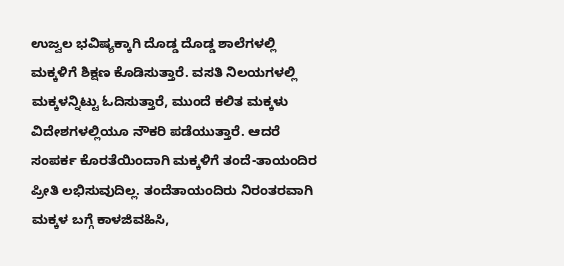ಉಜ್ವಲ ಭವಿಷ್ಯಕ್ಕಾಗಿ ದೊಡ್ಡ ದೊಡ್ಡ ಶಾಲೆಗಳಲ್ಲಿ ಮಕ್ಕಳಿಗೆ ಶಿಕ್ಷಣ ಕೊಡಿಸುತ್ತಾರೆ. ವಸತಿ ನಿಲಯಗಳಲ್ಲಿ ಮಕ್ಕಳನ್ನಿಟ್ಟು ಓದಿಸುತ್ತಾರೆ, ಮುಂದೆ ಕಲಿತ ಮಕ್ಕಳು ವಿದೇಶಗಳಲ್ಲಿಯೂ ನೌಕರಿ ಪಡೆಯುತ್ತಾರೆ. ಆದರೆ ಸಂಪರ್ಕ ಕೊರತೆಯಿಂದಾಗಿ ಮಕ್ಕಳಿಗೆ ತಂದೆ-ತಾಯಂದಿರ ಪ್ರೀತಿ ಲಭಿಸುವುದಿಲ್ಲ. ತಂದೆತಾಯಂದಿರು ನಿರಂತರವಾಗಿ ಮಕ್ಕಳ ಬಗ್ಗೆ ಕಾಳಜಿವಹಿಸಿ,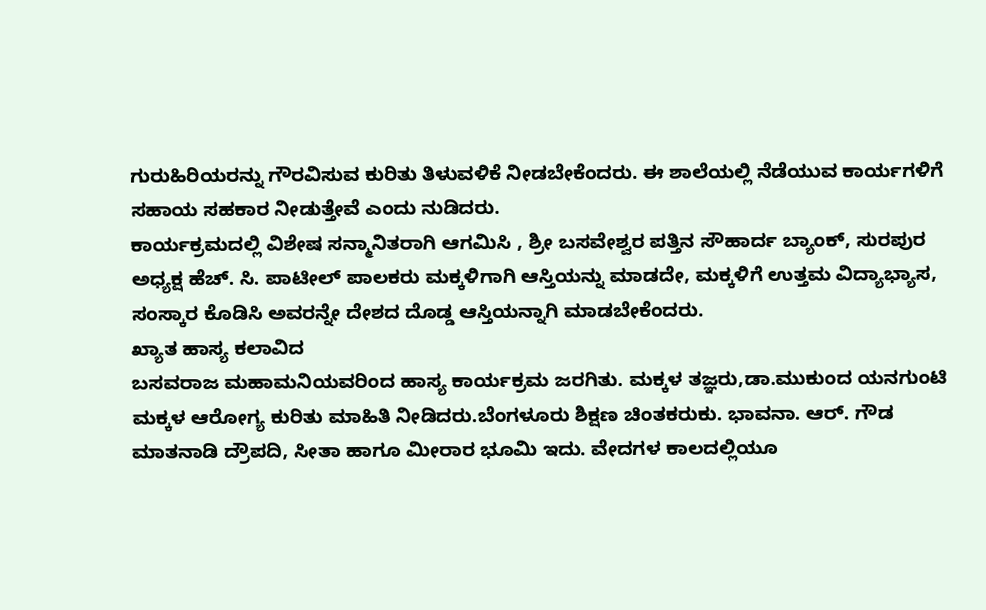ಗುರುಹಿರಿಯರನ್ನು ಗೌರವಿಸುವ ಕುರಿತು ತಿಳುವಳಿಕೆ ನೀಡಬೇಕೆಂದರು. ಈ ಶಾಲೆಯಲ್ಲಿ ನೆಡೆಯುವ ಕಾರ್ಯಗಳಿಗೆ ಸಹಾಯ ಸಹಕಾರ ನೀಡುತ್ತೇವೆ ಎಂದು ನುಡಿದರು.
ಕಾರ್ಯಕ್ರಮದಲ್ಲಿ ವಿಶೇಷ ಸನ್ಮಾನಿತರಾಗಿ ಆಗಮಿಸಿ , ಶ್ರೀ ಬಸವೇಶ್ವರ ಪತ್ತಿನ ಸೌಹಾರ್ದ ಬ್ಯಾಂಕ್, ಸುರಪುರ ಅಧ್ಯಕ್ಷ ಹೆಚ್. ಸಿ. ಪಾಟೀಲ್ ಪಾಲಕರು ಮಕ್ಕಳಿಗಾಗಿ ಆಸ್ತಿಯನ್ನು ಮಾಡದೇ, ಮಕ್ಕಳಿಗೆ ಉತ್ತಮ ವಿದ್ಯಾಭ್ಯಾಸ, ಸಂಸ್ಕಾರ ಕೊಡಿಸಿ ಅವರನ್ನೇ ದೇಶದ ದೊಡ್ಡ ಆಸ್ತಿಯನ್ನಾಗಿ ಮಾಡಬೇಕೆಂದರು.
ಖ್ಯಾತ ಹಾಸ್ಯ ಕಲಾವಿದ
ಬಸವರಾಜ ಮಹಾಮನಿಯವರಿಂದ ಹಾಸ್ಯ ಕಾರ್ಯಕ್ರಮ ಜರಗಿತು. ಮಕ್ಕಳ ತಜ್ಞರು,ಡಾ.ಮುಕುಂದ ಯನಗುಂಟಿ ಮಕ್ಕಳ ಆರೋಗ್ಯ ಕುರಿತು ಮಾಹಿತಿ ನೀಡಿದರು.ಬೆಂಗಳೂರು ಶಿಕ್ಷಣ ಚಿಂತಕರುಕು. ಭಾವನಾ. ಆರ್. ಗೌಡ ಮಾತನಾಡಿ ದ್ರೌಪದಿ, ಸೀತಾ ಹಾಗೂ ಮೀರಾರ ಭೂಮಿ ಇದು. ವೇದಗಳ ಕಾಲದಲ್ಲಿಯೂ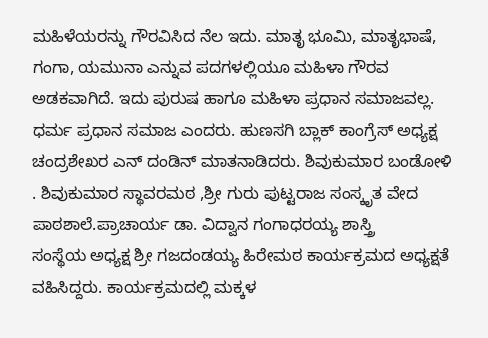ಮಹಿಳೆಯರನ್ನು ಗೌರವಿಸಿದ ನೆಲ ಇದು. ಮಾತೃ ಭೂಮಿ, ಮಾತೃಭಾಷೆ, ಗಂಗಾ, ಯಮುನಾ ಎನ್ನುವ ಪದಗಳಲ್ಲಿಯೂ ಮಹಿಳಾ ಗೌರವ ಅಡಕವಾಗಿದೆ. ಇದು ಪುರುಷ ಹಾಗೂ ಮಹಿಳಾ ಪ್ರಧಾನ ಸಮಾಜವಲ್ಲ. ಧರ್ಮ ಪ್ರಧಾನ ಸಮಾಜ ಎಂದರು. ಹುಣಸಗಿ ಬ್ಲಾಕ್ ಕಾಂಗ್ರೆಸ್ ಅಧ್ಯಕ್ಷ ಚಂದ್ರಶೇಖರ ಎನ್ ದಂಡಿನ್ ಮಾತನಾಡಿದರು. ಶಿವುಕುಮಾರ ಬಂಡೋಳಿ . ಶಿವುಕುಮಾರ ಸ್ಥಾವರಮಠ ,ಶ್ರೀ ಗುರು ಪುಟ್ಟರಾಜ ಸಂಸ್ಕೃತ ವೇದ ಪಾಠಶಾಲೆ.ಪ್ರಾಚಾರ್ಯ ಡಾ. ವಿದ್ವಾನ ಗಂಗಾಧರಯ್ಯ ಶಾಸ್ತ್ರಿ
ಸಂಸ್ಥೆಯ ಅಧ್ಯಕ್ಷ ಶ್ರೀ ಗಜದಂಡಯ್ಯ ಹಿರೇಮಠ ಕಾರ್ಯಕ್ರಮದ ಅಧ್ಯಕ್ಷತೆ ವಹಿಸಿದ್ದರು. ಕಾರ್ಯಕ್ರಮದಲ್ಲಿ ಮಕ್ಕಳ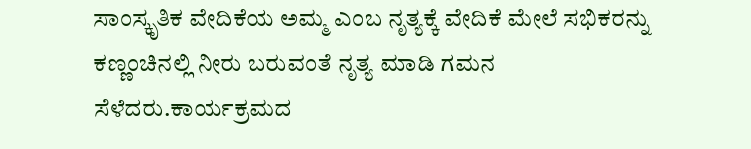ಸಾಂಸ್ಕೃತಿಕ ವೇದಿಕೆಯ ಅಮ್ಮ ಎಂಬ ನೃತ್ಯಕ್ಕೆ ವೇದಿಕೆ ಮೇಲೆ ಸಭಿಕರನ್ನು ಕಣ್ಣಂಚಿನಲ್ಲಿ ನೀರು ಬರುವಂತೆ ನೃತ್ಯ ಮಾಡಿ ಗಮನ ಸೆಳೆದರು.ಕಾರ್ಯಕ್ರಮದ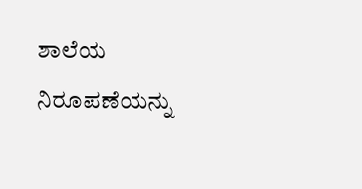ಶಾಲೆಯ ನಿರೂಪಣೆಯನ್ನು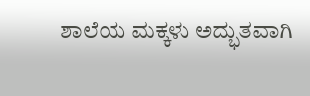ಶಾಲೆಯ ಮಕ್ಕಳು ಅದ್ಭುತವಾಗಿ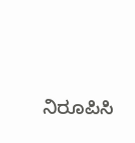ನಿರೂಪಿಸಿ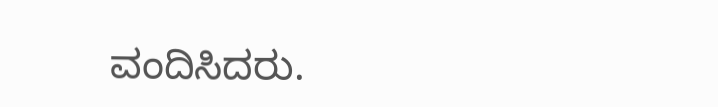ವಂದಿಸಿದರು.